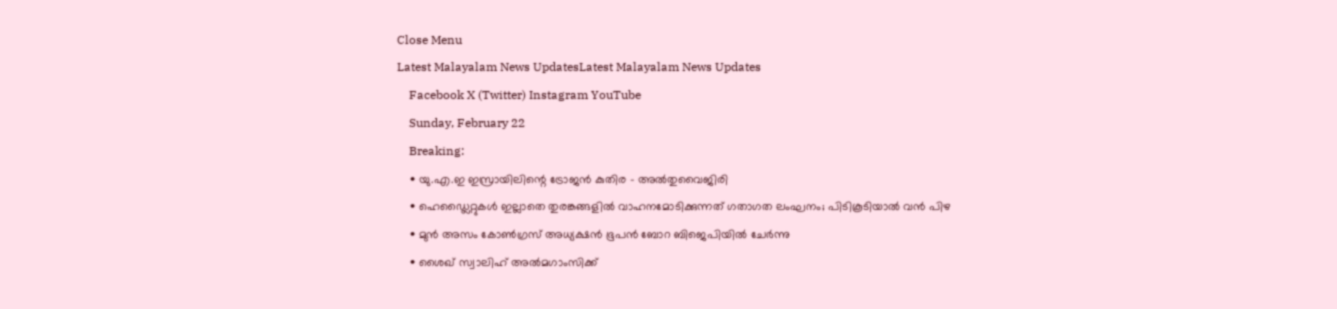Close Menu
Latest Malayalam News UpdatesLatest Malayalam News Updates
    Facebook X (Twitter) Instagram YouTube
    Sunday, February 22
    Breaking:
    • യു.എ.ഇ ഇസ്രായിലിന്റെ ട്രോജന്‍ കുതിര – അല്‍തുവൈജിരി
    • ഹെഡ്ലൈറ്റുകള്‍ ഇല്ലാതെ തുരങ്കങ്ങളില്‍ വാഹനമോടിക്കുന്നത് ഗതാഗത ലംഘനം; പിടികൂടിയാൽ വൻ പിഴ
    • മുൻ അസം കോൺഗ്രസ് അധ്യക്ഷൻ ഭൂപൻ ബോറ ബിജെപിയിൽ ചേർന്നു
    • ശൈഖ് സ്വാലിഹ് അല്‍മഗാംസിക്ക്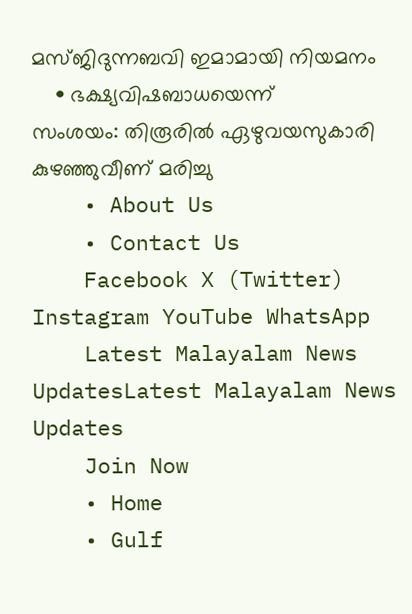മസ്ജിദുന്നബവി ഇമാമായി നിയമനം
    • ഭക്ഷ്യവിഷബാധയെന്ന് സംശയം: തിരൂരിൽ ഏഴുവയസുകാരി കുഴഞ്ഞുവീണ് മരിച്ചു
    • About Us
    • Contact Us
    Facebook X (Twitter) Instagram YouTube WhatsApp
    Latest Malayalam News UpdatesLatest Malayalam News Updates
    Join Now
    • Home
    • Gulf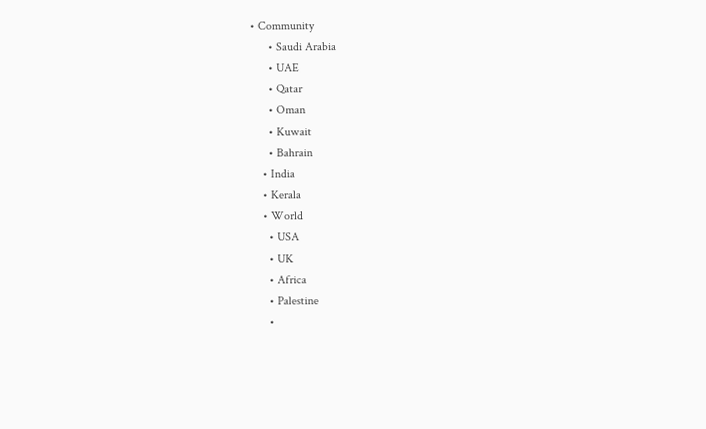• Community
      • Saudi Arabia
      • UAE
      • Qatar
      • Oman
      • Kuwait
      • Bahrain
    • India
    • Kerala
    • World
      • USA
      • UK
      • Africa
      • Palestine
      •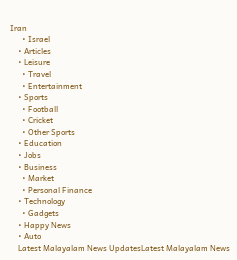Iran
      • Israel
    • Articles
    • Leisure
      • Travel
      • Entertainment
    • Sports
      • Football
      • Cricket
      • Other Sports
    • Education
    • Jobs
    • Business
      • Market
      • Personal Finance
    • Technology
      • Gadgets
    • Happy News
    • Auto
    Latest Malayalam News UpdatesLatest Malayalam News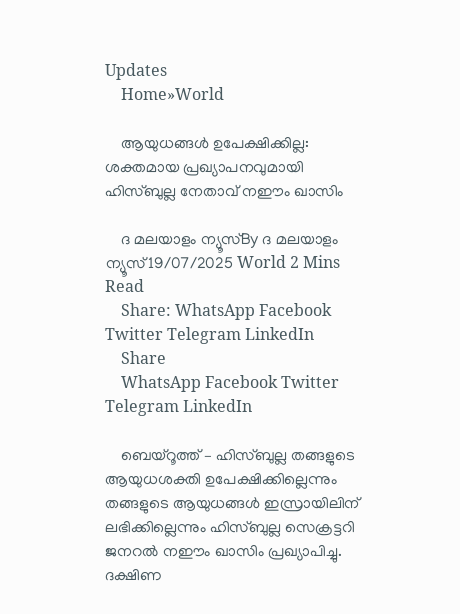Updates
    Home»World

    ആയുധങ്ങൾ ഉപേക്ഷിക്കില്ല: ശക്തമായ പ്രഖ്യാപനവുമായി ഹിസ്ബുല്ല നേതാവ് നഈം ഖാസിം

    ദ മലയാളം ന്യൂസ്By ദ മലയാളം ന്യൂസ്19/07/2025 World 2 Mins Read
    Share: WhatsApp Facebook Twitter Telegram LinkedIn
    Share
    WhatsApp Facebook Twitter Telegram LinkedIn

    ബെയ്‌റൂത്ത് – ഹിസ്ബുല്ല തങ്ങളുടെ ആയുധശക്തി ഉപേക്ഷിക്കില്ലെന്നും തങ്ങളുടെ ആയുധങ്ങള്‍ ഇസ്രായിലിന് ലഭിക്കില്ലെന്നും ഹിസ്ബുല്ല സെക്രട്ടറി ജനറല്‍ നഈം ഖാസിം പ്രഖ്യാപിച്ചു. ദക്ഷിണ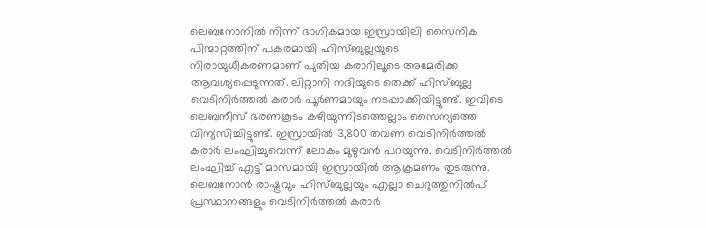ലെബനോനില്‍ നിന്ന് ഭാഗികമായ ഇസ്രായിലി സൈനിക പിന്മാറ്റത്തിന് പകരമായി ഹിസ്ബുല്ലയുടെ നിരായുധീകരണമാണ് പുതിയ കരാറിലൂടെ അമേരിക്ക ആവശ്യപ്പെടുന്നത്. ലിറ്റാനി നദിയുടെ തെക്ക് ഹിസ്ബുല്ല വെടിനിര്‍ത്തല്‍ കരാര്‍ പൂര്‍ണമായും നടപ്പാക്കിയിട്ടുണ്ട്. ഇവിടെ ലെബനീസ് ഭരണകൂടം കഴിയുന്നിടത്തെല്ലാം സൈന്യത്തെ വിന്യസിച്ചിട്ടുണ്ട്. ഇസ്രായില്‍ 3,800 തവണ വെടിനിര്‍ത്തല്‍ കരാര്‍ ലംഘിച്ചുവെന്ന് ലോകം മുഴുവന്‍ പറയുന്നു. വെടിനിര്‍ത്തല്‍ ലംഘിച്ച് എട്ട് മാസമായി ഇസ്രായില്‍ ആക്രമണം തുടരുന്നു. ലെബനോന്‍ രാഷ്ട്രവും ഹിസ്ബുല്ലയും എല്ലാ ചെറുത്തുനില്‍പ് പ്രസ്ഥാനങ്ങളും വെടിനിര്‍ത്തല്‍ കരാര്‍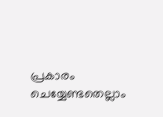പ്രകാരം ചെയ്യേണ്ടതെല്ലാം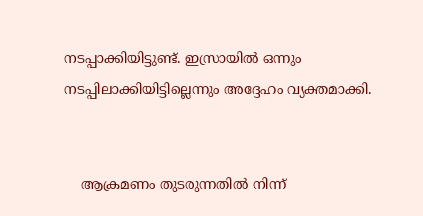നടപ്പാക്കിയിട്ടുണ്ട്. ഇസ്രായില്‍ ഒന്നും നടപ്പിലാക്കിയിട്ടില്ലെന്നും അദ്ദേഹം വ്യക്തമാക്കി.


    ആക്രമണം തുടരുന്നതില്‍ നിന്ന്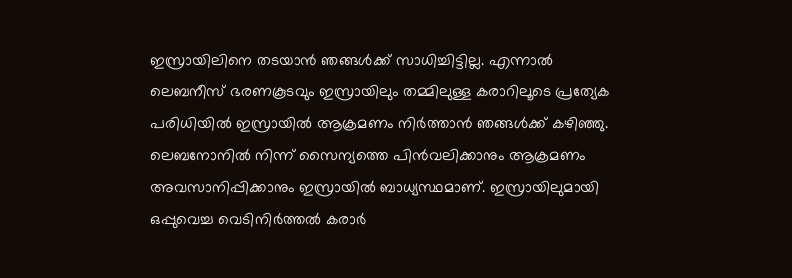ഇസ്രായിലിനെ തടയാന്‍ ഞങ്ങള്‍ക്ക് സാധിച്ചിട്ടില്ല. എന്നാല്‍ ലെബനീസ് ഭരണകൂടവും ഇസ്രായിലും തമ്മിലുള്ള കരാറിലൂടെ പ്രത്യേക പരിധിയില്‍ ഇസ്രായില്‍ ആക്രമണം നിര്‍ത്താന്‍ ഞങ്ങള്‍ക്ക് കഴിഞ്ഞു. ലെബനോനില്‍ നിന്ന് സൈന്യത്തെ പിന്‍വലിക്കാനും ആക്രമണം അവസാനിപ്പിക്കാനും ഇസ്രായില്‍ ബാധ്യസ്ഥമാണ്. ഇസ്രായിലുമായി ഒപ്പുവെച്ച വെടിനിര്‍ത്തല്‍ കരാര്‍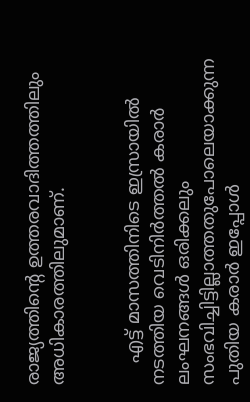രാജ്യത്തിന്റെ ഉത്തരവാദിത്തത്തിലും അധികാരത്തിലുമാണ്.


    എട്ട് മാസത്തിനിടെ ഇസ്രായില്‍ നടത്തിയ വെടിനിര്‍ത്തല്‍ കരാര്‍ ലംഘനങ്ങള്‍ ഒരിക്കലും സംഭവിച്ചിട്ടില്ലാത്തതുപോലെയാക്കുന്ന പുതിയ കരാര്‍ ഇപ്പോള്‍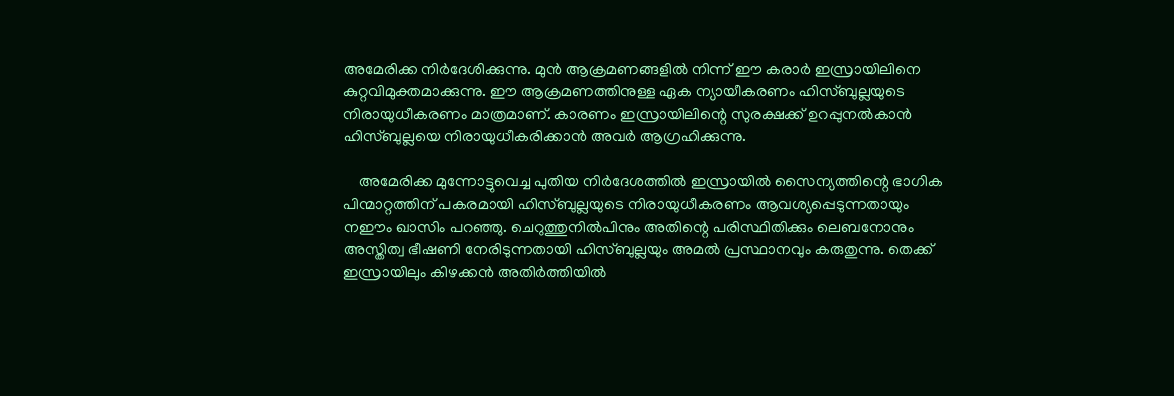അമേരിക്ക നിര്‍ദേശിക്കുന്നു. മുന്‍ ആക്രമണങ്ങളില്‍ നിന്ന് ഈ കരാര്‍ ഇസ്രായിലിനെ കുറ്റവിമുക്തമാക്കുന്നു. ഈ ആക്രമണത്തിനുള്ള ഏക ന്യായീകരണം ഹിസ്ബുല്ലയുടെ നിരായുധീകരണം മാത്രമാണ്. കാരണം ഇസ്രായിലിന്റെ സുരക്ഷക്ക് ഉറപ്പുനല്‍കാന്‍ ഹിസ്ബുല്ലയെ നിരായുധീകരിക്കാന്‍ അവര്‍ ആഗ്രഹിക്കുന്നു.

    അമേരിക്ക മുന്നോട്ടുവെച്ച പുതിയ നിര്‍ദേശത്തില്‍ ഇസ്രായില്‍ സൈന്യത്തിന്റെ ഭാഗിക പിന്മാറ്റത്തിന് പകരമായി ഹിസ്ബുല്ലയുടെ നിരായുധീകരണം ആവശ്യപ്പെടുന്നതായും നഈം ഖാസിം പറഞ്ഞു. ചെറുത്തുനില്‍പിനും അതിന്റെ പരിസ്ഥിതിക്കും ലെബനോനും അസ്തിത്വ ഭീഷണി നേരിടുന്നതായി ഹിസ്ബുല്ലയും അമല്‍ പ്രസ്ഥാനവും കരുതുന്നു. തെക്ക് ഇസ്രായിലും കിഴക്കന്‍ അതിര്‍ത്തിയില്‍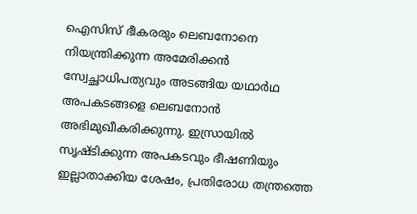ഐസിസ് ഭീകരരും ലെബനോനെ നിയന്ത്രിക്കുന്ന അമേരിക്കന്‍ സ്വേച്ഛാധിപത്യവും അടങ്ങിയ യഥാര്‍ഥ അപകടങ്ങളെ ലെബനോന്‍ അഭിമുഖീകരിക്കുന്നു. ഇസ്രായില്‍ സൃഷ്ടിക്കുന്ന അപകടവും ഭീഷണിയും ഇല്ലാതാക്കിയ ശേഷം, പ്രതിരോധ തന്ത്രത്തെ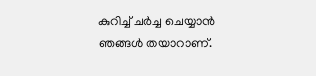കുറിച്ച് ചര്‍ച്ച ചെയ്യാന്‍ ഞങ്ങള്‍ തയാറാണ്.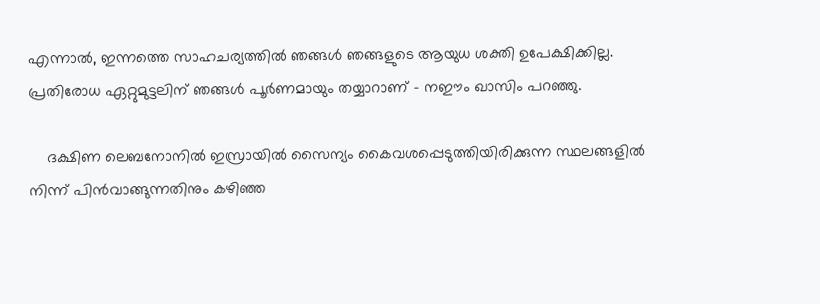എന്നാല്‍, ഇന്നത്തെ സാഹചര്യത്തില്‍ ഞങ്ങള്‍ ഞങ്ങളുടെ ആയുധ ശക്തി ഉപേക്ഷിക്കില്ല. പ്രതിരോധ ഏറ്റുമുട്ടലിന് ഞങ്ങള്‍ പൂര്‍ണമായും തയ്യാറാണ് – നഈം ഖാസിം പറഞ്ഞു.

    ദക്ഷിണ ലെബനോനില്‍ ഇസ്രായില്‍ സൈന്യം കൈവശപ്പെടുത്തിയിരിക്കുന്ന സ്ഥലങ്ങളില്‍ നിന്ന് പിന്‍വാങ്ങുന്നതിനും കഴിഞ്ഞ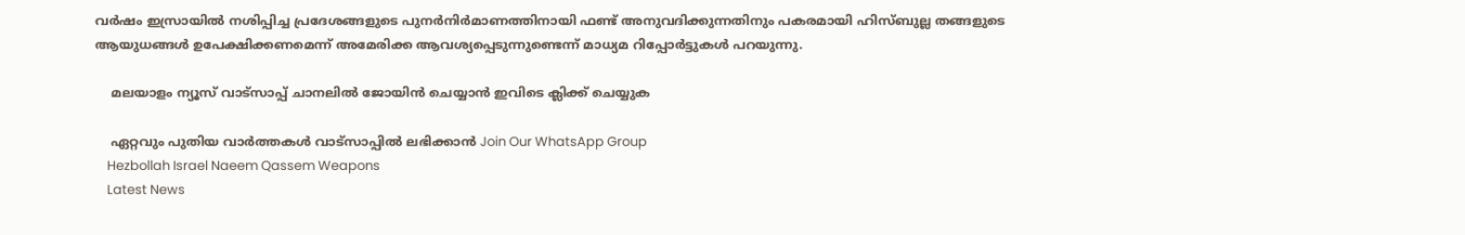വര്‍ഷം ഇസ്രായില്‍ നശിപ്പിച്ച പ്രദേശങ്ങളുടെ പുനര്‍നിര്‍മാണത്തിനായി ഫണ്ട് അനുവദിക്കുന്നതിനും പകരമായി ഹിസ്ബുല്ല തങ്ങളുടെ ആയുധങ്ങള്‍ ഉപേക്ഷിക്കണമെന്ന് അമേരിക്ക ആവശ്യപ്പെടുന്നുണ്ടെന്ന് മാധ്യമ റിപ്പോര്‍ട്ടുകള്‍ പറയുന്നു.

    മലയാളം ന്യൂസ് വാട്സാപ്പ് ചാനലിൽ ജോയിൻ ചെയ്യാൻ ഇവിടെ ക്ലിക്ക് ചെയ്യുക

    ഏറ്റവും പുതിയ വാർത്തകൾ വാട്സാപ്പിൽ ലഭിക്കാൻ Join Our WhatsApp Group
    Hezbollah Israel Naeem Qassem Weapons
    Latest News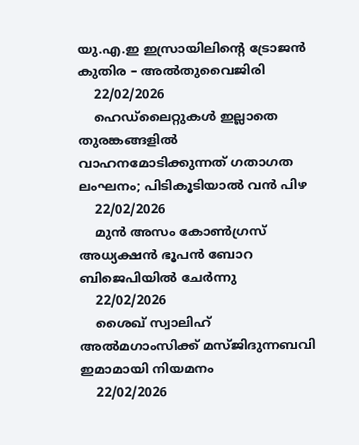യു.എ.ഇ ഇസ്രായിലിന്റെ ട്രോജന്‍ കുതിര – അല്‍തുവൈജിരി
    22/02/2026
    ഹെഡ്ലൈറ്റുകള്‍ ഇല്ലാതെ തുരങ്കങ്ങളില്‍ വാഹനമോടിക്കുന്നത് ഗതാഗത ലംഘനം; പിടികൂടിയാൽ വൻ പിഴ
    22/02/2026
    മുൻ അസം കോൺഗ്രസ് അധ്യക്ഷൻ ഭൂപൻ ബോറ ബിജെപിയിൽ ചേർന്നു
    22/02/2026
    ശൈഖ് സ്വാലിഹ് അല്‍മഗാംസിക്ക് മസ്ജിദുന്നബവി ഇമാമായി നിയമനം
    22/02/2026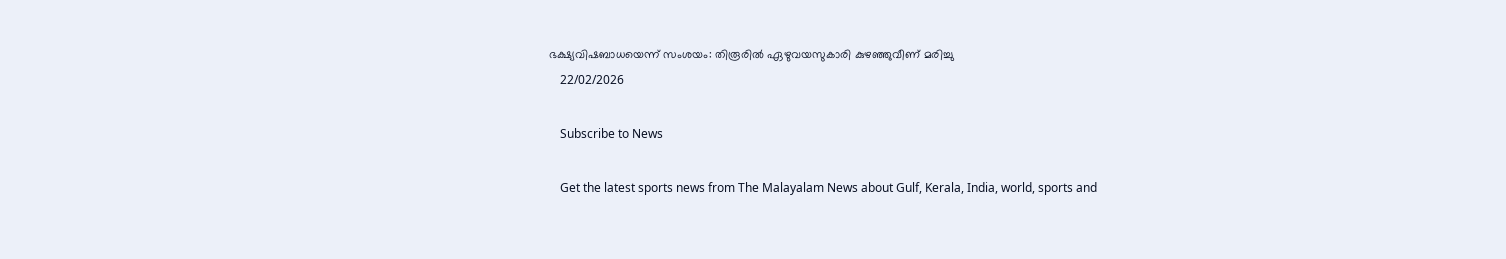ഭക്ഷ്യവിഷബാധയെന്ന് സംശയം: തിരൂരിൽ ഏഴുവയസുകാരി കുഴഞ്ഞുവീണ് മരിച്ചു
    22/02/2026

    Subscribe to News

    Get the latest sports news from The Malayalam News about Gulf, Kerala, India, world, sports and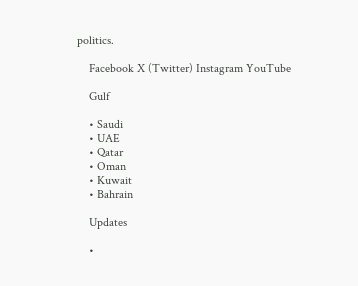politics.

    Facebook X (Twitter) Instagram YouTube

    Gulf

    • Saudi
    • UAE
    • Qatar
    • Oman
    • Kuwait
    • Bahrain

    Updates

    •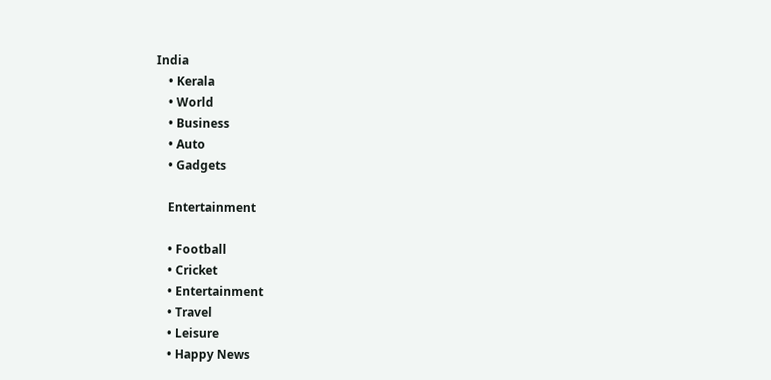India
    • Kerala
    • World
    • Business
    • Auto
    • Gadgets

    Entertainment

    • Football
    • Cricket
    • Entertainment
    • Travel
    • Leisure
    • Happy News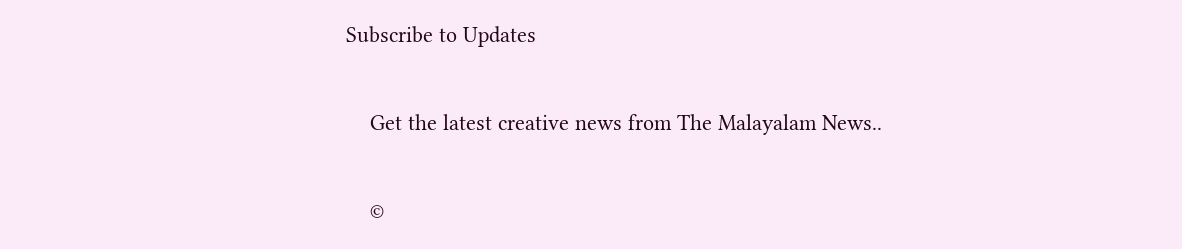Subscribe to Updates

    Get the latest creative news from The Malayalam News..

    ©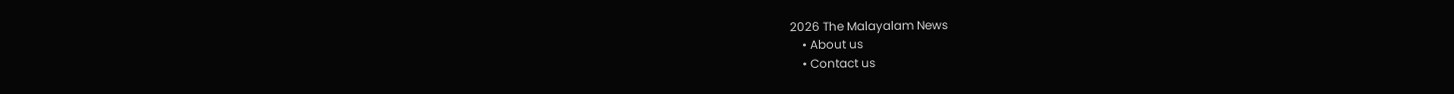2026 The Malayalam News
    • About us
    • Contact us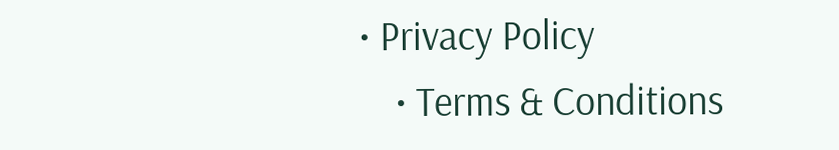• Privacy Policy
    • Terms & Conditions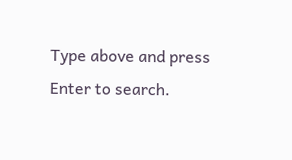Type above and press Enter to search.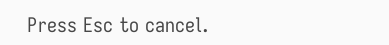Press Esc to cancel.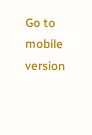Go to mobile version